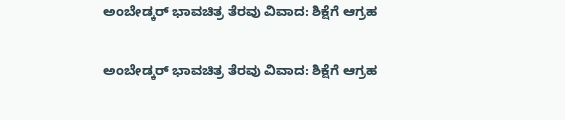ಅಂಬೇಡ್ಕರ್ ಭಾವಚಿತ್ರ ತೆರವು ವಿವಾದ: ಶಿಕ್ಷೆಗೆ ಆಗ್ರಹ

ಅಂಬೇಡ್ಕರ್ ಭಾವಚಿತ್ರ ತೆರವು ವಿವಾದ: ಶಿಕ್ಷೆಗೆ ಆಗ್ರಹ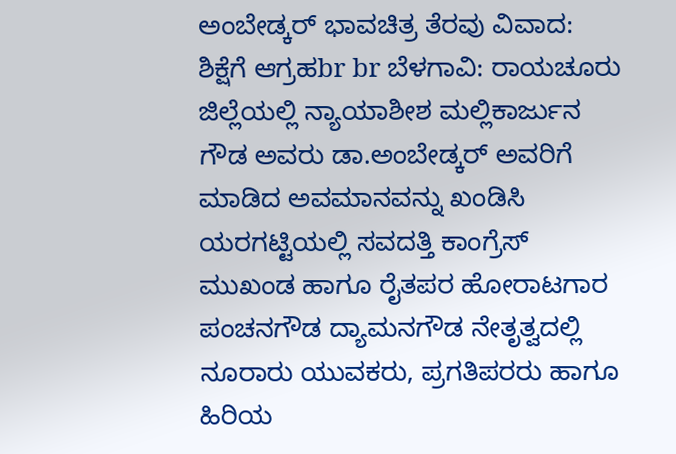ಅಂಬೇಡ್ಕರ್ ಭಾವಚಿತ್ರ ತೆರವು ವಿವಾದ: ಶಿಕ್ಷೆಗೆ ಆಗ್ರಹbr br ಬೆಳಗಾವಿ: ರಾಯಚೂರು ಜಿಲ್ಲೆಯಲ್ಲಿ ನ್ಯಾಯಾಶೀಶ ಮಲ್ಲಿಕಾರ್ಜುನ ಗೌಡ ಅವರು ಡಾ.ಅಂಬೇಡ್ಕರ್ ಅವರಿಗೆ ಮಾಡಿದ ಅವಮಾನವನ್ನು ಖಂಡಿಸಿ ಯರಗಟ್ಟಿಯಲ್ಲಿ ಸವದತ್ತಿ ಕಾಂಗ್ರೆಸ್ ಮುಖಂಡ ಹಾಗೂ ರೈತಪರ ಹೋರಾಟಗಾರ ಪಂಚನಗೌಡ ದ್ಯಾಮನಗೌಡ ನೇತೃತ್ವದಲ್ಲಿ ನೂರಾರು ಯುವಕರು, ಪ್ರಗತಿಪರರು ಹಾಗೂ ಹಿರಿಯ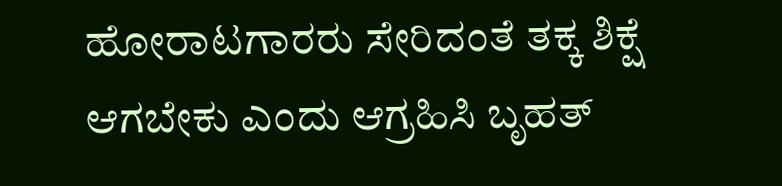ಹೋರಾಟಗಾರರು ಸೇರಿದಂತೆ ತಕ್ಕ ಶಿಕ್ಷೆ ಆಗಬೇಕು ಎಂದು ಆಗ್ರಹಿಸಿ ಬೃಹತ್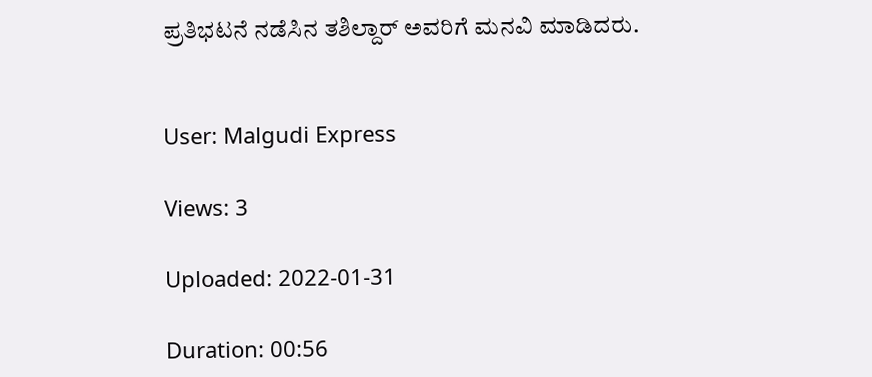ಪ್ರತಿಭಟನೆ ನಡೆಸಿನ ತಶಿಲ್ದಾರ್ ಅವರಿಗೆ ಮನವಿ ಮಾಡಿದರು.


User: Malgudi Express

Views: 3

Uploaded: 2022-01-31

Duration: 00:56